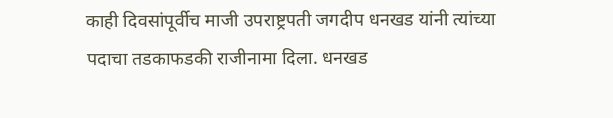काही दिवसांपूर्वीच माजी उपराष्ट्रपती जगदीप धनखड यांनी त्यांच्या पदाचा तडकाफडकी राजीनामा दिला. धनखड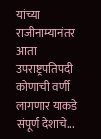यांच्या राजीनाम्यानंतर आता उपराष्ट्रपतिपदी कोणाची वर्णी लागणार याकडे संपूर्ण देशाचे...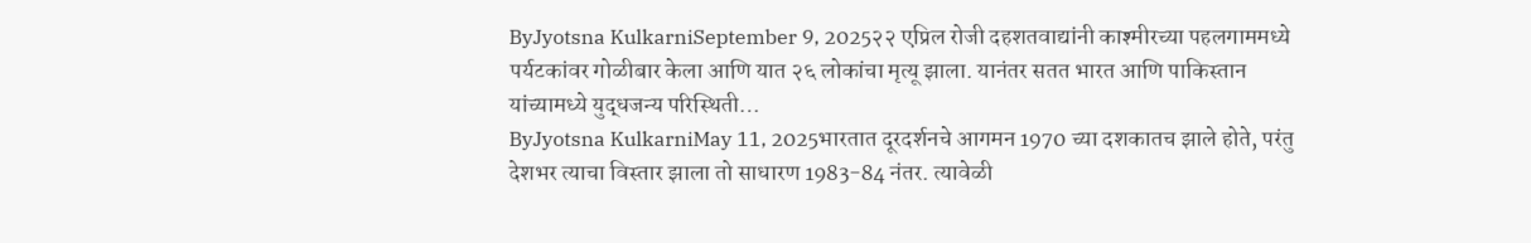ByJyotsna KulkarniSeptember 9, 2025२२ एप्रिल रोजी दहशतवाद्यांनी काश्मीरच्या पहलगाममध्ये पर्यटकांवर गोळीबार केला आणि यात २६ लोकांचा मृत्यू झाला. यानंतर सतत भारत आणि पाकिस्तान यांच्यामध्ये युद्धजन्य परिस्थिती...
ByJyotsna KulkarniMay 11, 2025भारतात दूरदर्शनचे आगमन 1970 च्या दशकातच झाले होते, परंतु देशभर त्याचा विस्तार झाला तो साधारण 1983-84 नंतर. त्यावेळी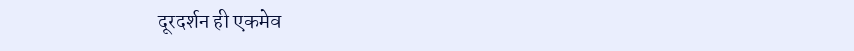दूरदर्शन ही एकमेव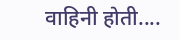वाहिनी होती....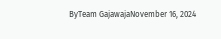ByTeam GajawajaNovember 16, 2024